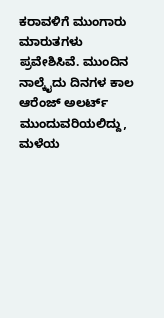ಕರಾವಳಿಗೆ ಮುಂಗಾರು ಮಾರುತಗಳು ಪ್ರವೇಶಿಸಿವೆ. ಮುಂದಿನ ನಾಲ್ಕೈದು ದಿನಗಳ ಕಾಲ ಆರೆಂಜ್ ಅಲರ್ಟ್ ಮುಂದುವರಿಯಲಿದ್ದು, ಮಳೆಯ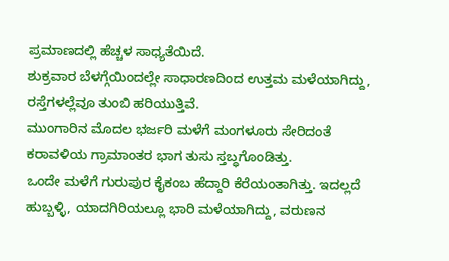ಪ್ರಮಾಣದಲ್ಲಿ ಹೆಚ್ಚಳ ಸಾಧ್ಯತೆಯಿದೆ.
ಶುಕ್ರವಾರ ಬೆಳಗ್ಗೆಯಿಂದಲ್ಲೇ ಸಾಧಾರಣದಿಂದ ಉತ್ತಮ ಮಳೆಯಾಗಿದ್ದು, ರಸ್ತೆಗಳಲ್ಲೆವೂ ತುಂಬಿ ಹರಿಯುತ್ತಿವೆ.
ಮುಂಗಾರಿನ ಮೊದಲ ಭರ್ಜರಿ ಮಳೆಗೆ ಮಂಗಳೂರು ಸೇರಿದಂತೆ ಕರಾವಳಿಯ ಗ್ರಾಮಾಂತರ ಭಾಗ ತುಸು ಸ್ತಬ್ಧಗೊಂಡಿತ್ತು.
ಒಂದೇ ಮಳೆಗೆ ಗುರುಪುರ ಕೈಕಂಬ ಹೆದ್ದಾರಿ ಕೆರೆಯಂತಾಗಿತ್ತು. ಇದಲ್ಲದೆ ಹುಬ್ಬಳ್ಳಿ, ಯಾದಗಿರಿಯಲ್ಲೂ ಭಾರಿ ಮಳೆಯಾಗಿದ್ದು, ವರುಣನ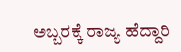ಅಬ್ಬರಕ್ಕೆ ರಾಜ್ಯ ಹೆದ್ದಾರಿ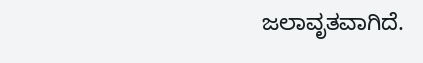ಜಲಾವೃತವಾಗಿದೆ.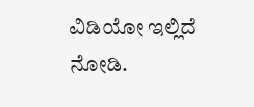ವಿಡಿಯೋ ಇಲ್ಲಿದೆ ನೋಡಿ.